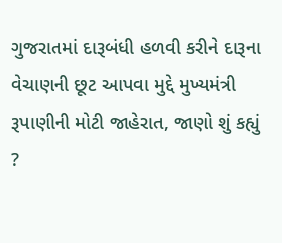ગુજરાતમાં દારૂબંધી હળવી કરીને દારૂના વેચાણની છૂટ આપવા મુદ્દે મુખ્યમંત્રી રૂપાણીની મોટી જાહેરાત, જાણો શું કહ્યું ?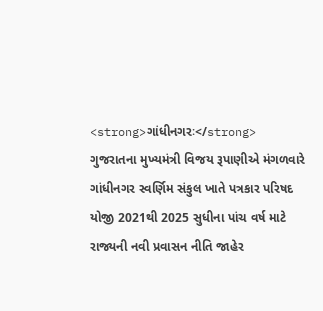<strong>ગાંધીનગરઃ</strong> ગુજરાતના મુખ્યમંત્રી વિજય રૂપાણીએ મંગળવારે ગાંધીનગર સ્વર્ણિમ સંકુલ ખાતે પત્રકાર પરિષદ યોજી 2021થી 2025 સુધીના પાંચ વર્ષ માટે રાજ્યની નવી પ્રવાસન નીતિ જાહેર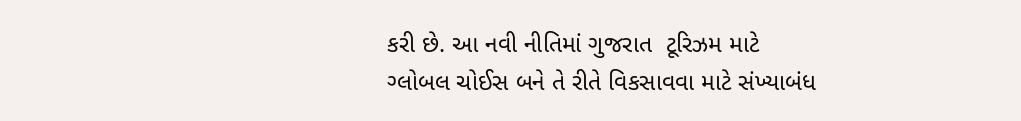કરી છે. આ નવી નીતિમાં ગુજરાત  ટૂરિઝમ માટે ગ્લોબલ ચોઈસ બને તે રીતે વિકસાવવા માટે સંખ્યાબંધ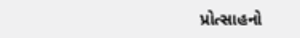પ્રોત્સાહનો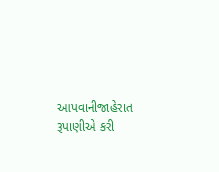આપવાનીજાહેરાત રૂપાણીએ કરી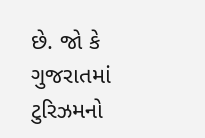છે. જો કે ગુજરાતમાં ટુરિઝમનો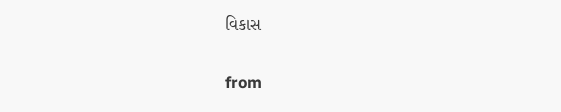વિકાસ

from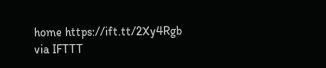home https://ift.tt/2Xy4Rgb
via IFTTT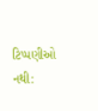ટિપ્પણીઓ નથી: